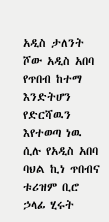አዲስ ታለንት ሾው አዲስ አበባ የጥበብ ከተማ እንድትሆን የድርሻዉን እየተወጣ ነዉ ሲሉ የአዲስ አበባ ባህል ኪነ ጥበብና ቱሪዝም ቢሮ ኃላፊ ሂሩት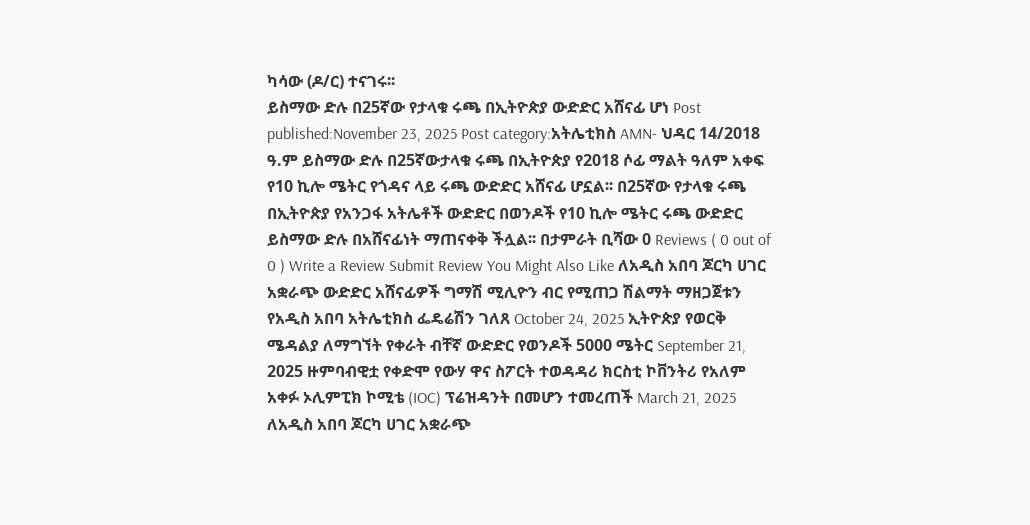ካሳው (ዶ/ር) ተናገሩ፡፡
ይስማው ድሉ በ25ኛው የታላቁ ሩጫ በኢትዮጵያ ውድድር አሸናፊ ሆነ Post published:November 23, 2025 Post category:አትሌቲክስ AMN- ህዳር 14/2018 ዓ.ም ይስማው ድሉ በ25ኛውታላቁ ሩጫ በኢትዮጵያ የ2018 ሶፊ ማልት ዓለም አቀፍ የ10 ኪሎ ሜትር የጎዳና ላይ ሩጫ ውድድር አሸናፊ ሆኗል፡፡ በ25ኛው የታላቁ ሩጫ በኢትዮጵያ የአንጋፋ አትሌቶች ውድድር በወንዶች የ10 ኪሎ ሜትር ሩጫ ውድድር ይስማው ድሉ በአሸናፊነት ማጠናቀቅ ችሏል፡፡ በታምራት ቢሻው 0 Reviews ( 0 out of 0 ) Write a Review Submit Review You Might Also Like ለአዲስ አበባ ጆርካ ሀገር አቋራጭ ውድድር አሸናፊዎች ግማሽ ሚሊዮን ብር የሚጠጋ ሽልማት ማዘጋጀቱን የአዲስ አበባ አትሌቲክስ ፌዴሬሽን ገለጸ October 24, 2025 ኢትዮጵያ የወርቅ ሜዳልያ ለማግኘት የቀራት ብቸኛ ውድድር የወንዶች 5000 ሜትር September 21, 2025 ዙምባብዊቷ የቀድሞ የውሃ ዋና ስፖርት ተወዳዳሪ ክርስቲ ኮቨንትሪ የአለም አቀፉ ኦሊምፒክ ኮሚቴ (IOC) ፕሬዝዳንት በመሆን ተመረጠች March 21, 2025
ለአዲስ አበባ ጆርካ ሀገር አቋራጭ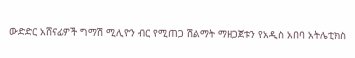ውድድር አሸናፊዎች ግማሽ ሚሊዮን ብር የሚጠጋ ሽልማት ማዘጋጀቱን የአዲስ አበባ አትሌቲክስ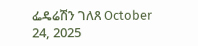ፌዴሬሽን ገለጸ October 24, 2025